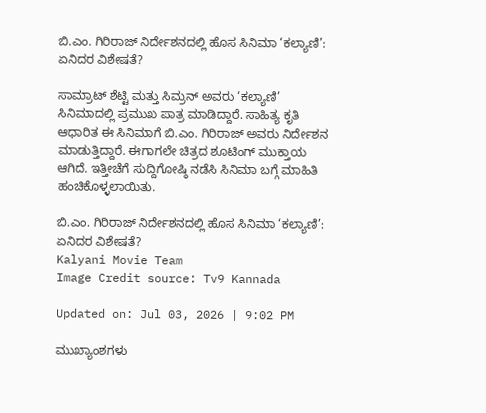ಬಿ.ಎಂ. ಗಿರಿರಾಜ್ ನಿರ್ದೇಶನದಲ್ಲಿ ಹೊಸ ಸಿನಿಮಾ ‘ಕಲ್ಯಾಣಿ’: ಏನಿದರ ವಿಶೇಷತೆ?

ಸಾಮ್ರಾಟ್ ಶೆಟ್ಟಿ ಮತ್ತು ಸಿಮ್ರನ್ ಅವರು ‘ಕಲ್ಯಾಣಿ’ ಸಿನಿಮಾದಲ್ಲಿ ಪ್ರಮುಖ ಪಾತ್ರ ಮಾಡಿದ್ದಾರೆ. ಸಾಹಿತ್ಯ ಕೃತಿ ಆಧಾರಿತ ಈ ಸಿನಿಮಾಗೆ ಬಿ.ಎಂ. ಗಿರಿರಾಜ್ ಅವರು ನಿರ್ದೇಶನ ಮಾಡುತ್ತಿದ್ದಾರೆ. ಈಗಾಗಲೇ ಚಿತ್ರದ ಶೂಟಿಂಗ್ ಮುಕ್ತಾಯ ಆಗಿದೆ. ಇತ್ತೀಚೆಗೆ ಸುದ್ದಿಗೋಷ್ಠಿ ನಡೆಸಿ ಸಿನಿಮಾ ಬಗ್ಗೆ ಮಾಹಿತಿ ಹಂಚಿಕೊಳ್ಳಲಾಯಿತು.

ಬಿ.ಎಂ. ಗಿರಿರಾಜ್ ನಿರ್ದೇಶನದಲ್ಲಿ ಹೊಸ ಸಿನಿಮಾ ‘ಕಲ್ಯಾಣಿ’: ಏನಿದರ ವಿಶೇಷತೆ?
Kalyani Movie Team
Image Credit source: Tv9 Kannada

Updated on: Jul 03, 2026 | 9:02 PM

ಮುಖ್ಯಾಂಶಗಳು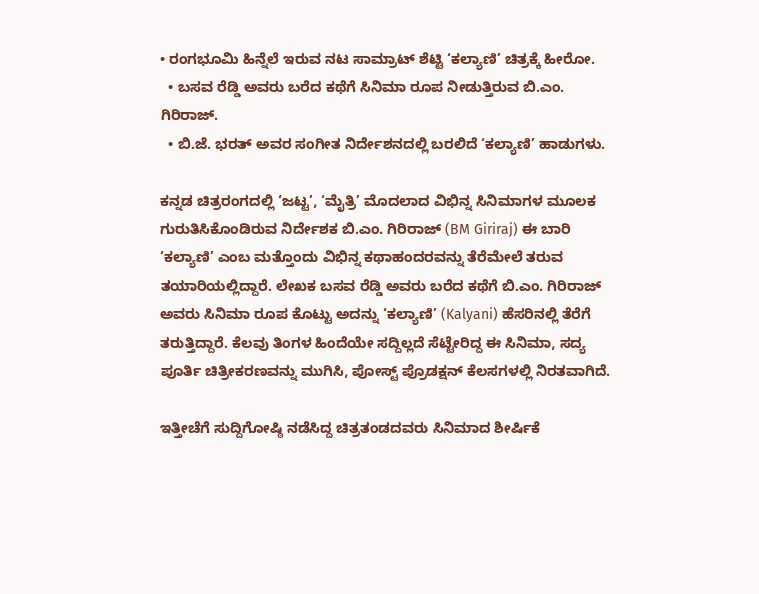• ರಂಗಭೂಮಿ ಹಿನ್ನೆಲೆ ಇರುವ ನಟ ಸಾಮ್ರಾಟ್ ಶೆಟ್ಟಿ ‘ಕಲ್ಯಾಣಿ’ ಚಿತ್ರಕ್ಕೆ ಹೀರೋ.
  • ಬಸವ ರೆಡ್ಡಿ ಅವರು ಬರೆದ ಕಥೆಗೆ ಸಿನಿಮಾ ರೂಪ ನೀಡುತ್ತಿರುವ ಬಿ.ಎಂ. ಗಿರಿರಾಜ್.
  • ಬಿ.ಜೆ. ಭರತ್ ಅವರ ಸಂಗೀತ ನಿರ್ದೇಶನದಲ್ಲಿ ಬರಲಿದೆ ‘ಕಲ್ಯಾಣಿ’ ಹಾಡುಗಳು.

ಕನ್ನಡ ಚಿತ್ರರಂಗದಲ್ಲಿ ‘ಜಟ್ಟ’, ‘ಮೈತ್ರಿ’ ಮೊದಲಾದ ವಿಭಿನ್ನ ಸಿನಿಮಾಗಳ ಮೂಲಕ ಗುರುತಿಸಿಕೊಂಡಿರುವ ನಿರ್ದೇಶಕ ಬಿ.ಎಂ. ಗಿರಿರಾಜ್ (BM Giriraj) ಈ ಬಾರಿ ‘ಕಲ್ಯಾಣಿ’ ಎಂಬ ಮತ್ತೊಂದು ವಿಭಿನ್ನ ಕಥಾಹಂದರವನ್ನು ತೆರೆಮೇಲೆ ತರುವ ತಯಾರಿಯಲ್ಲಿದ್ದಾರೆ. ಲೇಖಕ ಬಸವ ರೆಡ್ಡಿ ಅವರು ಬರೆದ ಕಥೆಗೆ ಬಿ.ಎಂ. ಗಿರಿರಾಜ್ ಅವರು ಸಿನಿಮಾ ರೂಪ ಕೊಟ್ಟು ಅದನ್ನು ‘ಕಲ್ಯಾಣಿ’ (Kalyani) ಹೆಸರಿನಲ್ಲಿ ತೆರೆಗೆ ತರುತ್ತಿದ್ದಾರೆ. ಕೆಲವು ತಿಂಗಳ ಹಿಂದೆಯೇ ಸದ್ದಿಲ್ಲದೆ ಸೆಟ್ಟೇರಿದ್ದ ಈ ಸಿನಿಮಾ, ಸದ್ಯ ಪೂರ್ತಿ ಚಿತ್ರೀಕರಣವನ್ನು ಮುಗಿಸಿ, ಪೋಸ್ಟ್ ಪ್ರೊಡಕ್ಷನ್ ಕೆಲಸಗಳಲ್ಲಿ ನಿರತವಾಗಿದೆ.

ಇತ್ತೀಚೆಗೆ ಸುದ್ದಿಗೋಷ್ಠಿ ನಡೆಸಿದ್ದ ಚಿತ್ರತಂಡದವರು ಸಿನಿಮಾದ ಶೀರ್ಷಿಕೆ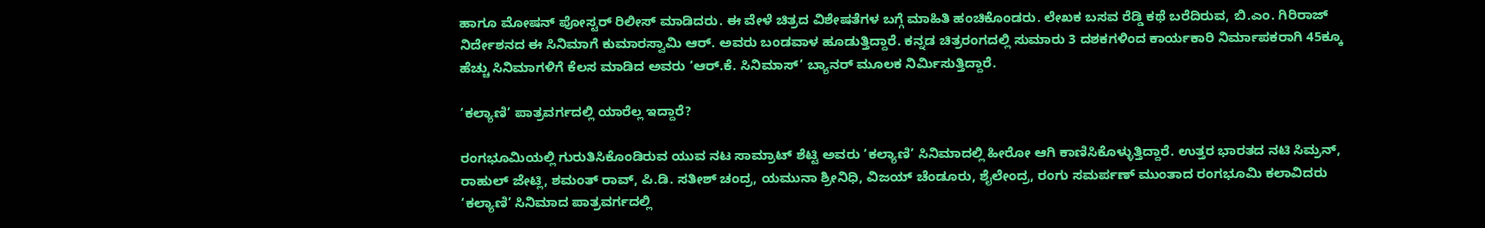ಹಾಗೂ ಮೋಷನ್ ಪೋಸ್ಟರ್ ರಿಲೀಸ್ ಮಾಡಿದರು. ಈ ವೇಳೆ ಚಿತ್ರದ ವಿಶೇಷತೆಗಳ ಬಗ್ಗೆ ಮಾಹಿತಿ ಹಂಚಿಕೊಂಡರು. ಲೇಖಕ ಬಸವ ರೆಡ್ಡಿ ಕಥೆ ಬರೆದಿರುವ, ಬಿ.ಎಂ. ಗಿರಿರಾಜ್ ನಿರ್ದೇಶನದ ಈ ಸಿನಿಮಾಗೆ ಕುಮಾರಸ್ವಾಮಿ ಆರ್. ಅವರು ಬಂಡವಾಳ ಹೂಡುತ್ತಿದ್ದಾರೆ. ಕನ್ನಡ ಚಿತ್ರರಂಗದಲ್ಲಿ ಸುಮಾರು 3 ದಶಕಗಳಿಂದ ಕಾರ್ಯಕಾರಿ ನಿರ್ಮಾಪಕರಾಗಿ 45ಕ್ಕೂ ಹೆಚ್ಚು ಸಿನಿಮಾಗಳಿಗೆ ಕೆಲಸ ಮಾಡಿದ ಅವರು ‘ಆರ್.ಕೆ. ಸಿನಿಮಾಸ್’ ಬ್ಯಾನರ್ ಮೂಲಕ ನಿರ್ಮಿಸುತ್ತಿದ್ದಾರೆ.

‘ಕಲ್ಯಾಣಿ’ ಪಾತ್ರವರ್ಗದಲ್ಲಿ ಯಾರೆಲ್ಲ ಇದ್ದಾರೆ?

ರಂಗಭೂಮಿಯಲ್ಲಿ ಗುರುತಿಸಿಕೊಂಡಿರುವ ಯುವ ನಟ ಸಾಮ್ರಾಟ್ ಶೆಟ್ಟಿ ಅವರು ‘ಕಲ್ಯಾಣಿ’ ಸಿನಿಮಾದಲ್ಲಿ ಹೀರೋ ಆಗಿ ಕಾಣಿಸಿಕೊಳ್ಳುತ್ತಿದ್ದಾರೆ. ಉತ್ತರ ಭಾರತದ ನಟಿ ಸಿಮ್ರನ್, ರಾಹುಲ್ ಜೇಟ್ಲಿ, ಶಮಂತ್ ರಾವ್, ಪಿ.ಡಿ. ಸತೀಶ್ ಚಂದ್ರ, ಯಮುನಾ ಶ್ರೀನಿಧಿ, ವಿಜಯ್ ಚೆಂಡೂರು, ಶೈಲೇಂದ್ರ, ರಂಗು ಸಮರ್ಪಣ್ ಮುಂತಾದ ರಂಗಭೂಮಿ ಕಲಾವಿದರು ‘ಕಲ್ಯಾಣಿ’ ಸಿನಿಮಾದ ಪಾತ್ರವರ್ಗದಲ್ಲಿ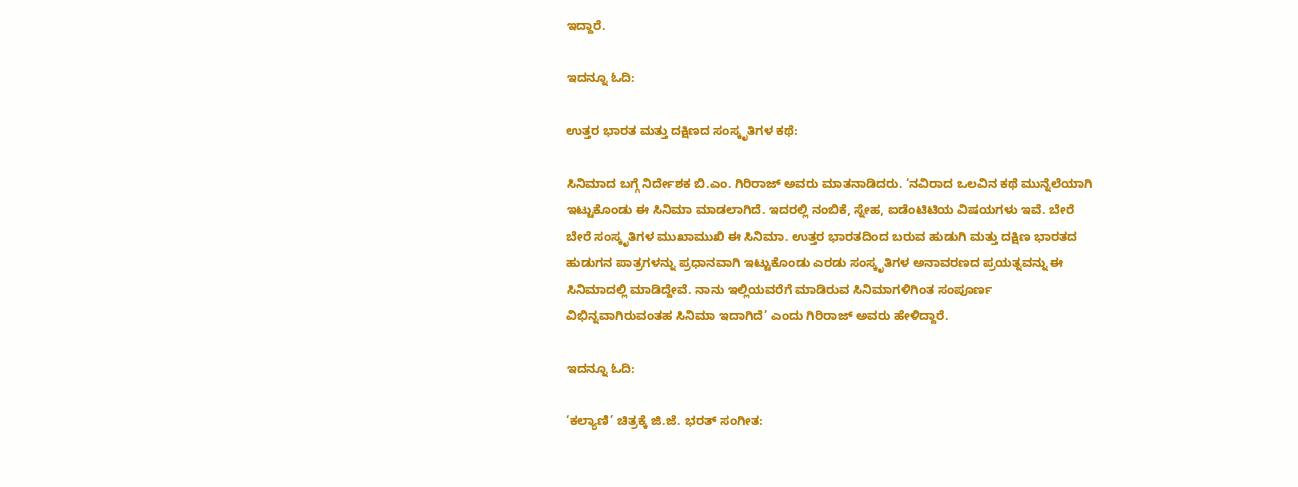ಇದ್ದಾರೆ.

ಇದನ್ನೂ ಓದಿ:

ಉತ್ತರ ಭಾರತ ಮತ್ತು ದಕ್ಷಿಣದ ಸಂಸ್ಕೃತಿಗಳ ಕಥೆ:

ಸಿನಿಮಾದ ಬಗ್ಗೆ ನಿರ್ದೇಶಕ ಬಿ.ಎಂ. ಗಿರಿರಾಜ್ ಅವರು ಮಾತನಾಡಿದರು. ‘ನವಿರಾದ ಒಲವಿನ ಕಥೆ ಮುನ್ನೆಲೆಯಾಗಿ ಇಟ್ಟುಕೊಂಡು ಈ ಸಿನಿಮಾ ಮಾಡಲಾಗಿದೆ. ಇದರಲ್ಲಿ ನಂಬಿಕೆ, ಸ್ನೇಹ, ಐಡೆಂಟಿಟಿಯ ವಿಷಯಗಳು ಇವೆ. ಬೇರೆ ಬೇರೆ ಸಂಸ್ಕೃತಿಗಳ ಮುಖಾಮುಖಿ ಈ ಸಿನಿಮಾ. ಉತ್ತರ ಭಾರತದಿಂದ ಬರುವ ಹುಡುಗಿ ಮತ್ತು ದಕ್ಷಿಣ ಭಾರತದ ಹುಡುಗನ ಪಾತ್ರಗಳನ್ನು ಪ್ರಧಾನವಾಗಿ ಇಟ್ಟುಕೊಂಡು ಎರಡು ಸಂಸ್ಕೃತಿಗಳ ಅನಾವರಣದ ಪ್ರಯತ್ನವನ್ನು ಈ ಸಿನಿಮಾದಲ್ಲಿ ಮಾಡಿದ್ದೇವೆ. ನಾನು ಇಲ್ಲಿಯವರೆಗೆ ಮಾಡಿರುವ ಸಿನಿಮಾಗಳಿಗಿಂತ ಸಂಪೂರ್ಣ ವಿಭಿನ್ನವಾಗಿರುವಂತಹ ಸಿನಿಮಾ ಇದಾಗಿದೆ’ ಎಂದು ಗಿರಿರಾಜ್ ಅವರು ಹೇಳಿದ್ದಾರೆ.

ಇದನ್ನೂ ಓದಿ:

‘ಕಲ್ಯಾಣಿ’ ಚಿತ್ರಕ್ಕೆ ಜಿ.ಜೆ. ಭರತ್ ಸಂಗೀತ: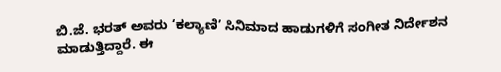ಬಿ.ಜೆ. ಭರತ್ ಅವರು ‘ಕಲ್ಯಾಣಿ’ ಸಿನಿಮಾದ ಹಾಡುಗಳಿಗೆ ಸಂಗೀತ ನಿರ್ದೇಶನ ಮಾಡುತ್ತಿದ್ದಾರೆ. ಈ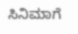ಸಿನಿಮಾಗೆ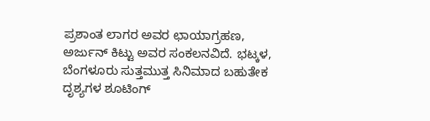ಪ್ರಶಾಂತ ಲಾಗರ ಅವರ ಛಾಯಾಗ್ರಹಣ, ಅರ್ಜುನ್ ಕಿಟ್ಟು ಅವರ ಸಂಕಲನವಿದೆ. ಭಟ್ಕಳ, ಬೆಂಗಳೂರು ಸುತ್ತಮುತ್ತ ಸಿನಿಮಾದ ಬಹುತೇಕ ದೃಶ್ಯಗಳ ಶೂಟಿಂಗ್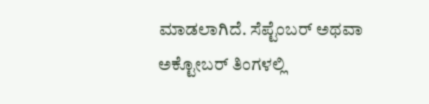ಮಾಡಲಾಗಿದೆ. ಸೆಪ್ಟೆಂಬರ್ ಅಥವಾ ಅಕ್ಟೋಬರ್ ತಿಂಗಳಲ್ಲಿ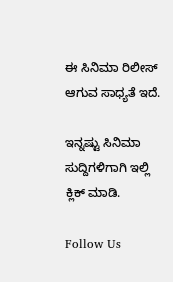ಈ ಸಿನಿಮಾ ರಿಲೀಸ್ ಆಗುವ ಸಾಧ್ಯತೆ ಇದೆ.

ಇನ್ನಷ್ಟು ಸಿನಿಮಾ ಸುದ್ದಿಗಳಿಗಾಗಿ ಇಲ್ಲಿ ಕ್ಲಿಕ್ ಮಾಡಿ.

Follow Us